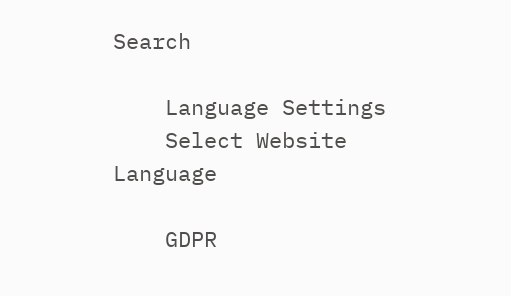Search

    Language Settings
    Select Website Language

    GDPR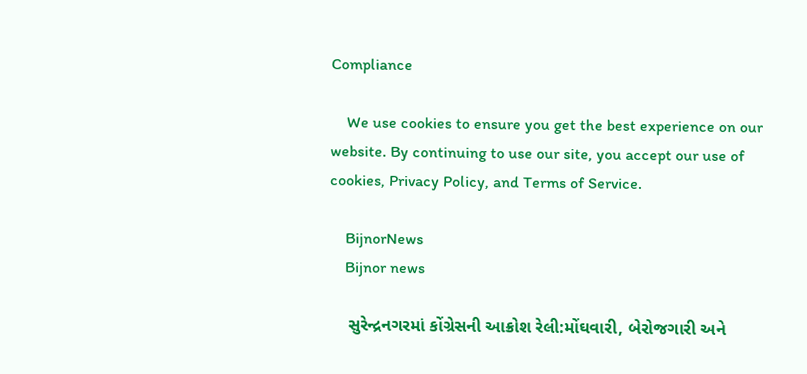Compliance

    We use cookies to ensure you get the best experience on our website. By continuing to use our site, you accept our use of cookies, Privacy Policy, and Terms of Service.

    BijnorNews
    Bijnor news

    સુરેન્દ્રનગરમાં કોંગ્રેસની આક્રોશ રેલી:મોંઘવારી, બેરોજગારી અને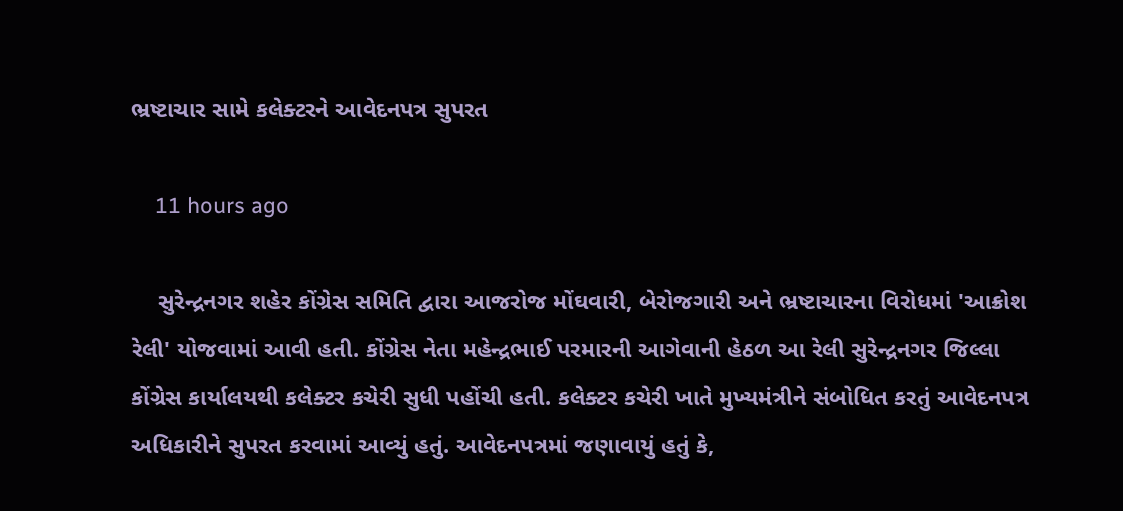ભ્રષ્ટાચાર સામે કલેક્ટરને આવેદનપત્ર સુપરત

    11 hours ago

    સુરેન્દ્રનગર શહેર કોંગ્રેસ સમિતિ દ્વારા આજરોજ મોંઘવારી, બેરોજગારી અને ભ્રષ્ટાચારના વિરોધમાં 'આક્રોશ રેલી' યોજવામાં આવી હતી. કોંગ્રેસ નેતા મહેન્દ્રભાઈ પરમારની આગેવાની હેઠળ આ રેલી સુરેન્દ્રનગર જિલ્લા કોંગ્રેસ કાર્યાલયથી કલેક્ટર કચેરી સુધી પહોંચી હતી. કલેક્ટર કચેરી ખાતે મુખ્યમંત્રીને સંબોધિત કરતું આવેદનપત્ર અધિકારીને સુપરત કરવામાં આવ્યું હતું. આવેદનપત્રમાં જણાવાયું હતું કે,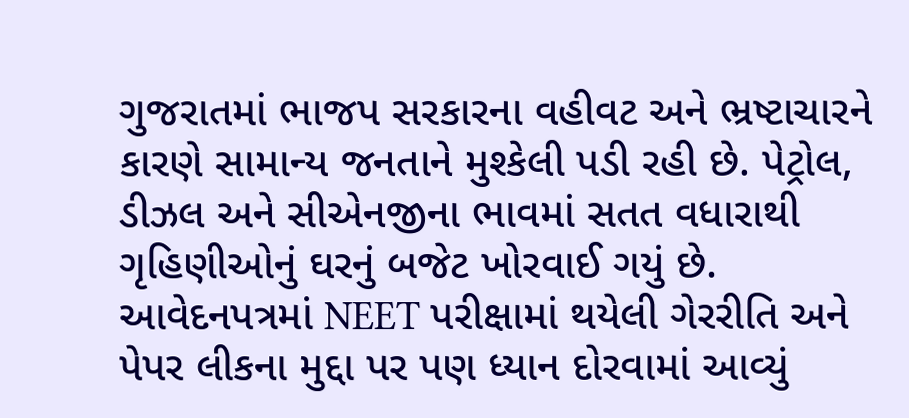ગુજરાતમાં ભાજપ સરકારના વહીવટ અને ભ્રષ્ટાચારને કારણે સામાન્ય જનતાને મુશ્કેલી પડી રહી છે. પેટ્રોલ, ડીઝલ અને સીએનજીના ભાવમાં સતત વધારાથી ગૃહિણીઓનું ઘરનું બજેટ ખોરવાઈ ગયું છે. આવેદનપત્રમાં NEET પરીક્ષામાં થયેલી ગેરરીતિ અને પેપર લીકના મુદ્દા પર પણ ધ્યાન દોરવામાં આવ્યું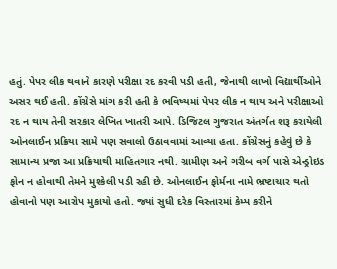હતું. પેપર લીક થવાને કારણે પરીક્ષા રદ કરવી પડી હતી, જેનાથી લાખો વિદ્યાર્થીઓને અસર થઈ હતી. કોંગ્રેસે માંગ કરી હતી કે ભવિષ્યમાં પેપર લીક ન થાય અને પરીક્ષાઓ રદ ન થાય તેની સરકાર લેખિત ખાતરી આપે. ડિજિટલ ગુજરાત અંતર્ગત શરૂ કરાયેલી ઓનલાઈન પ્રક્રિયા સામે પણ સવાલો ઉઠાવવામાં આવ્યા હતા. કોંગ્રેસનું કહેવું છે કે સામાન્ય પ્રજા આ પ્રક્રિયાથી માહિતગાર નથી. ગ્રામીણ અને ગરીબ વર્ગ પાસે એન્ડ્રોઇડ ફોન ન હોવાથી તેમને મુશ્કેલી પડી રહી છે. ઓનલાઈન ફોર્મના નામે ભ્રષ્ટાચાર થતો હોવાનો પણ આરોપ મુકાયો હતો. જ્યાં સુધી દરેક વિસ્તારમાં કેમ્પ કરીને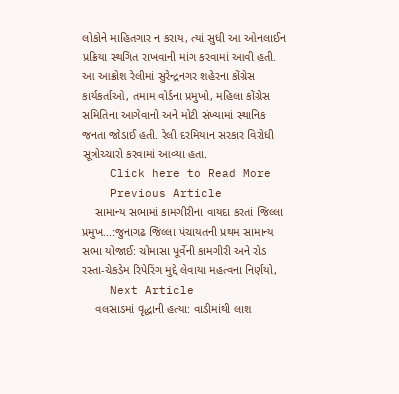લોકોને માહિતગાર ન કરાય, ત્યાં સુધી આ ઓનલાઈન પ્રક્રિયા સ્થગિત રાખવાની માંગ કરવામાં આવી હતી. આ આક્રોશ રેલીમાં સુરેન્દ્રનગર શહેરના કોંગ્રેસ કાર્યકર્તાઓ, તમામ વોર્ડના પ્રમુખો, મહિલા કોંગ્રેસ સમિતિના આગેવાનો અને મોટી સંખ્યામાં સ્થાનિક જનતા જોડાઈ હતી. રેલી દરમિયાન સરકાર વિરોધી સૂત્રોચ્ચારો કરવામાં આવ્યા હતા.
    Click here to Read More
    Previous Article
    સામાન્ય સભામાં કામગીરીના વાયદા કરતાં જિલ્લા પ્રમુખ...:જુનાગઢ જિલ્લા પંચાયતની પ્રથમ સામાન્ય સભા યોજાઈ: ચોમાસા પૂર્વેની કામગીરી અને રોડ રસ્તા-ચેકડેમ રિપેરિંગ મુદ્દે લેવાયા મહત્વના નિર્ણયો,
    Next Article
    વલસાડમાં વૃદ્ધાની હત્યા: વાડીમાંથી લાશ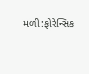મળી:ફોરેન્સિક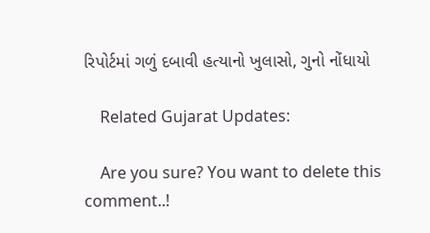રિપોર્ટમાં ગળું દબાવી હત્યાનો ખુલાસો, ગુનો નોંધાયો

    Related Gujarat Updates:

    Are you sure? You want to delete this comment..!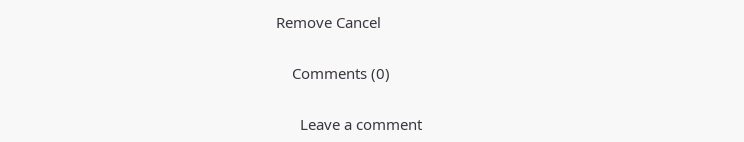Remove Cancel

    Comments (0)

      Leave a comment